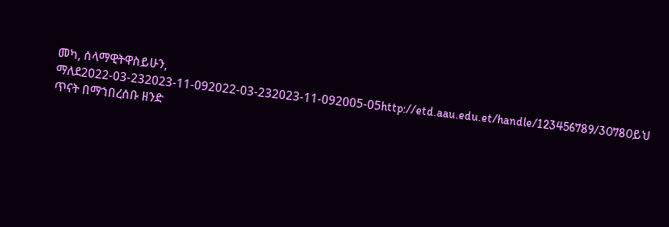መካ, ሰላማዊትዋስይሁን, ማለደ2022-03-232023-11-092022-03-232023-11-092005-05http://etd.aau.edu.et/handle/123456789/30780ይህ ጥናት በማኀበረሰቡ ዘንድ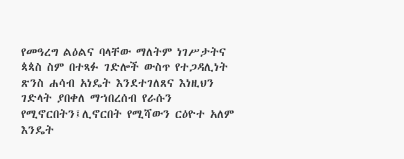የመዓረግ ልዕልና ባላቸው ማለትም ነገሥታትና ጳጳስ ስም በተጻፉ ገድሎች ውስጥ የተጋዳሊነት ጽንስ ሐሳብ አነዴት እንደተገለጸና እነዚህን ገድላት ያበቀለ ማኀበረሰብ የራሱን የሚኖርበትን፤ሊኖርበት የሚሻውን ርዕዮተ አለም እንዴት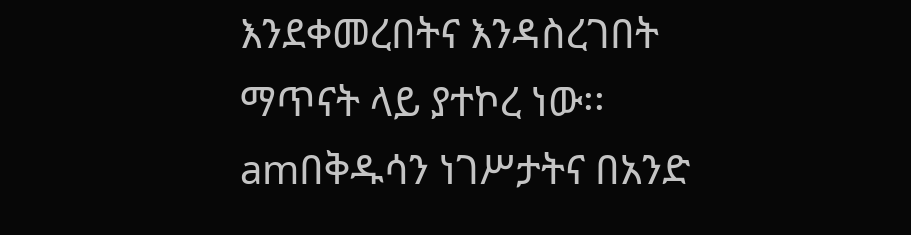እንደቀመረበትና እንዳስረገበት ማጥናት ላይ ያተኮረ ነው፡፡amበቅዱሳን ነገሥታትና በአንድ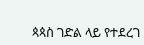ጳጳስ ገድል ላይ የተደረገ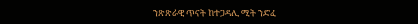ንጽጽራዊ ጥናት ከተጋዳሊ ሚት ንድፈ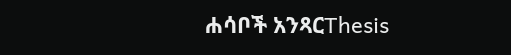ሐሳቦች አንጻርThesis